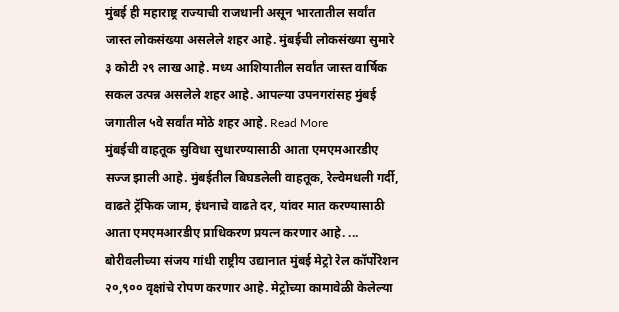मुंबई ही महाराष्ट्र राज्याची राजधानी असून भारतातील सर्वांत जास्त लोकसंख्या असलेले शहर आहे. मुंबईची लोकसंख्या सुमारे ३ कोटी २९ लाख आहे. मध्य आशियातील सर्वांत जास्त वार्षिक सकल उत्पन्न असलेले शहर आहे. आपल्या उपनगरांसह मुंबई जगातील ५वे सर्वांत मोठे शहर आहे. Read More
मुंबईची वाहतूक सुविधा सुधारण्यासाठी आता एमएमआरडीए सज्ज झाली आहे. मुंबईतील बिघडलेली वाहतूक, रेल्वेमधली गर्दी, वाढते ट्रॅफिक जाम, इंधनाचे वाढते दर, यांवर मात करण्यासाठी आता एमएमआरडीए प्राधिकरण प्रयत्न करणार आहे. ...
बोरीवलीच्या संजय गांधी राष्ट्रीय उद्यानात मुंबई मेट्रो रेल कॉर्पोरेशन २०,९०० वृक्षांचे रोपण करणार आहे. मेट्रोच्या कामावेळी केलेल्या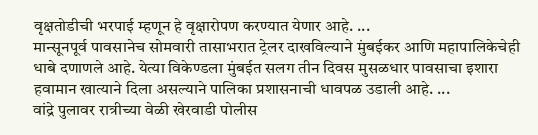वृक्षतोडीची भरपाई म्हणून हे वृक्षारोपण करण्यात येणार आहे. ...
मान्सूनपूर्व पावसानेच सोमवारी तासाभरात ट्रेलर दाखविल्याने मुंबईकर आणि महापालिकेचेही धाबे दणाणले आहे. येत्या विकेण्डला मुंबईत सलग तीन दिवस मुसळधार पावसाचा इशारा हवामान खात्याने दिला असल्याने पालिका प्रशासनाची धावपळ उडाली आहे. ...
वांद्रे पुलावर रात्रीच्या वेळी खेरवाडी पोलीस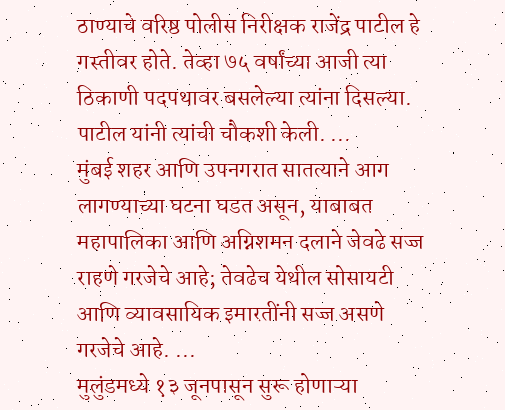ठाण्याचे वरिष्ठ पोलीस निरीक्षक राजेंद्र पाटील हे गस्तीवर होते. तेव्हा ७५ वर्षांच्या आजी त्या ठिकाणी पदपथावर बसलेल्या त्यांना दिसल्या. पाटील यांनी त्यांची चौकशी केली. ...
मुंबई शहर आणि उपनगरात सातत्याने आग लागण्याच्या घटना घडत असून, याबाबत महापालिका आणि अग्निशमन दलाने जेवढे सज्ज राहणे गरजेचे आहे; तेवढेच येथील सोसायटी आणि व्यावसायिक इमारतींनी सज्ज असणे गरजेचे आहे. ...
मुलुंडमध्ये १३ जूनपासून सुरू होणाऱ्या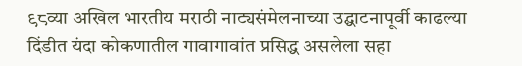९८व्या अखिल भारतीय मराठी नाट्यसंमेलनाच्या उद्घाटनापूर्वी काढल्या दिंडीत यंदा कोकणातील गावागावांत प्रसिद्ध असलेला सहा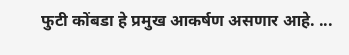फुटी कोंबडा हे प्रमुख आकर्षण असणार आहे. ...